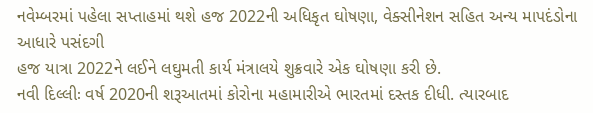નવેમ્બરમાં પહેલા સપ્તાહમાં થશે હજ 2022ની અધિકૃત ઘોષણા, વેક્સીનેશન સહિત અન્ય માપદંડોના આધારે પસંદગી
હજ યાત્રા 2022ને લઈને લઘુમતી કાર્ય મંત્રાલયે શુક્રવારે એક ઘોષણા કરી છે.
નવી દિલ્લીઃ વર્ષ 2020ની શરૂઆતમાં કોરોના મહામારીએ ભારતમાં દસ્તક દીધી. ત્યારબાદ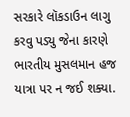સરકારે લૉકડાઉન લાગુ કરવુ પડ્યુ જેના કારણે ભારતીય મુસલમાન હજ યાત્રા પર ન જઈ શક્યા.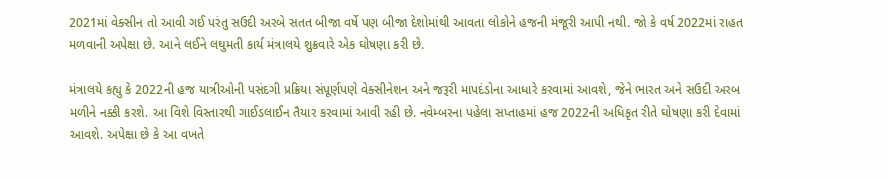2021માં વેક્સીન તો આવી ગઈ પરંતુ સઉદી અરબે સતત બીજા વર્ષે પણ બીજા દેશોમાંથી આવતા લોકોને હજની મંજૂરી આપી નથી. જો કે વર્ષ 2022માં રાહત મળવાની અપેક્ષા છે. આને લઈને લઘુમતી કાર્ય મંત્રાલયે શુક્રવારે એક ઘોષણા કરી છે.

મંત્રાલયે કહ્યુ કે 2022ની હજ યાત્રીઓની પસંદગી પ્રક્રિયા સંપૂર્ણપણે વેક્સીનેશન અને જરૂરી માપદંડોના આધારે કરવામાં આવશે, જેને ભારત અને સઉદી અરબ મળીને નક્કી કરશે. આ વિશે વિસ્તારથી ગાઈડલાઈન તૈયાર કરવામાં આવી રહી છે. નવેમ્બરના પહેલા સપ્તાહમાં હજ 2022ની અધિકૃત રીતે ઘોષણા કરી દેવામાં આવશે. અપેક્ષા છે કે આ વખતે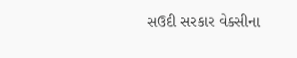સઉદી સરકાર વેક્સીના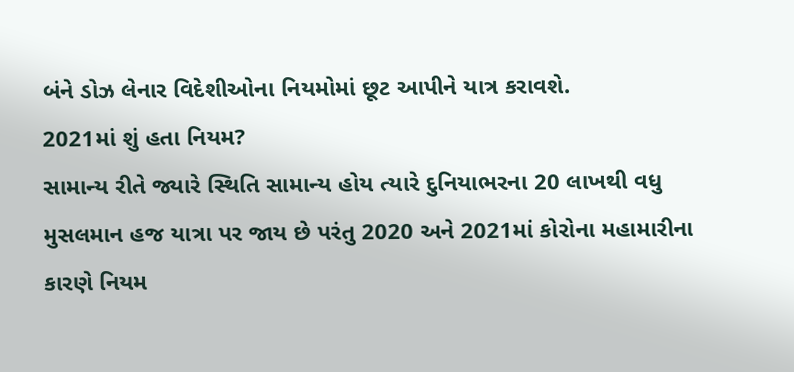બંને ડોઝ લેનાર વિદેશીઓના નિયમોમાં છૂટ આપીને યાત્ર કરાવશે.
2021માં શું હતા નિયમ?
સામાન્ય રીતે જ્યારે સ્થિતિ સામાન્ય હોય ત્યારે દુનિયાભરના 20 લાખથી વધુ મુસલમાન હજ યાત્રા પર જાય છે પરંતુ 2020 અને 2021માં કોરોના મહામારીના કારણે નિયમ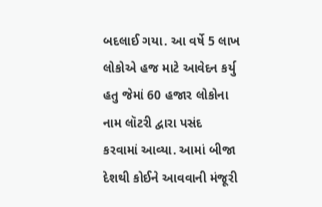બદલાઈ ગયા. આ વર્ષે 5 લાખ લોકોએ હજ માટે આવેદન કર્યુ હતુ જેમાં 60 હજાર લોકોના નામ લૉટરી દ્વારા પસંદ કરવામાં આવ્યા. આમાં બીજા દેશથી કોઈને આવવાની મંજૂરી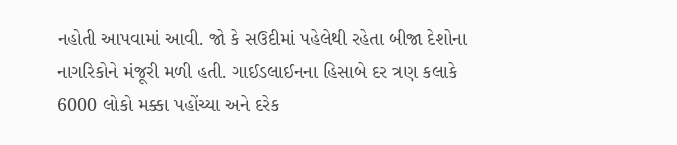નહોતી આપવામાં આવી. જો કે સઉદીમાં પહેલેથી રહેતા બીજા દેશોના નાગરિકોને મંજૂરી મળી હતી. ગાઈડલાઈનના હિસાબે દર ત્રણ કલાકે 6000 લોકો મક્કા પહોંચ્યા અને દરેક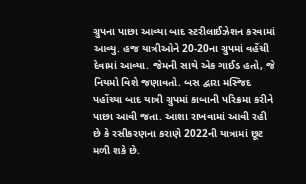ગ્રુપના પાછા આવ્યા બાદ સ્ટરીલાઈઝેશન કરવામાં આવ્યુ. હજ યાત્રીઓને 20-20ના ગ્રુપમાં વહેંચી દેવામાં આવ્યા. જેમની સાથે એક ગાઈડ હતો, જે નિયમો વિશે જણાવતો. બસ દ્વારા મસ્જિદ પહોંચ્યા બાદ યાત્રી ગ્રુપમાં કાબાની પરિક્રમા કરીને પાછા આવી જતા. આશા રાખવામાં આવી રહી છે કે રસીકરણના કરાણે 2022ની યાત્રામાં છૂટ મળી શકે છે.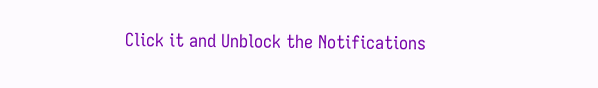Click it and Unblock the Notifications